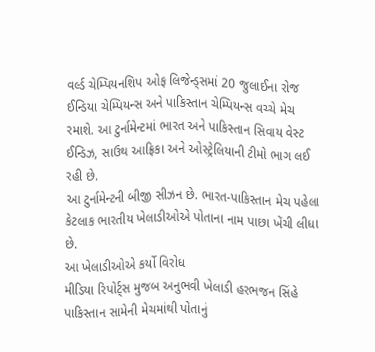વર્લ્ડ ચેમ્પિયનશિપ ઓફ લિજેન્ડ્સમાં 20 જુલાઈના રોજ ઈન્ડિયા ચેમ્પિયન્સ અને પાકિસ્તાન ચેમ્પિયન્સ વચ્ચે મેચ રમાશે. આ ટુર્નામેન્ટમાં ભારત અને પાકિસ્તાન સિવાય વેસ્ટ ઈન્ડિઝ, સાઉથ આફ્રિકા અને ઓસ્ટ્રેલિયાની ટીમો ભાગ લઈ રહી છે.
આ ટુર્નામેન્ટની બીજી સીઝન છે. ભારત-પાકિસ્તાન મેચ પહેલા કેટલાક ભારતીય ખેલાડીઓએ પોતાના નામ પાછા ખેંચી લીધા છે.
આ ખેલાડીઓએ કર્યો વિરોધ
મીડિયા રિપોર્ટ્સ મુજબ અનુભવી ખેલાડી હરભજન સિંહે પાકિસ્તાન સામેની મેચમાંથી પોતાનું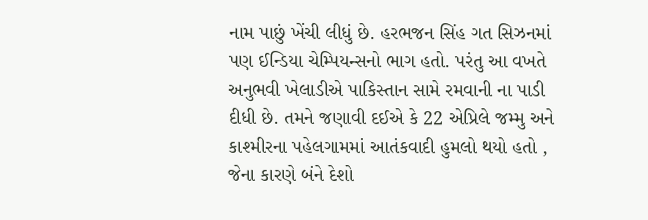નામ પાછું ખેંચી લીધું છે. હરભજન સિંહ ગત સિઝનમાં પણ ઈન્ડિયા ચેમ્પિયન્સનો ભાગ હતો. પરંતુ આ વખતે અનુભવી ખેલાડીએ પાકિસ્તાન સામે રમવાની ના પાડી દીધી છે. તમને જણાવી દઈએ કે 22 એપ્રિલે જમ્મુ અને કાશ્મીરના પહેલગામમાં આતંકવાદી હુમલો થયો હતો , જેના કારણે બંને દેશો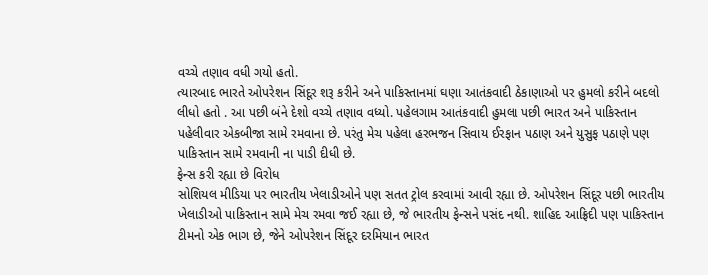વચ્ચે તણાવ વધી ગયો હતો.
ત્યારબાદ ભારતે ઓપરેશન સિંદૂર શરૂ કરીને અને પાકિસ્તાનમાં ઘણા આતંકવાદી ઠેકાણાઓ પર હુમલો કરીને બદલો લીધો હતો . આ પછી બંને દેશો વચ્ચે તણાવ વધ્યો. પહેલગામ આતંકવાદી હુમલા પછી ભારત અને પાકિસ્તાન પહેલીવાર એકબીજા સામે રમવાના છે. પરંતુ મેચ પહેલા હરભજન સિવાય ઈરફાન પઠાણ અને યુસુફ પઠાણે પણ પાકિસ્તાન સામે રમવાની ના પાડી દીધી છે.
ફેન્સ કરી રહ્યા છે વિરોધ
સોશિયલ મીડિયા પર ભારતીય ખેલાડીઓને પણ સતત ટ્રોલ કરવામાં આવી રહ્યા છે. ઓપરેશન સિંદૂર પછી ભારતીય ખેલાડીઓ પાકિસ્તાન સામે મેચ રમવા જઈ રહ્યા છે, જે ભારતીય ફેન્સને પસંદ નથી. શાહિદ આફ્રિદી પણ પાકિસ્તાન ટીમનો એક ભાગ છે, જેને ઓપરેશન સિંદૂર દરમિયાન ભારત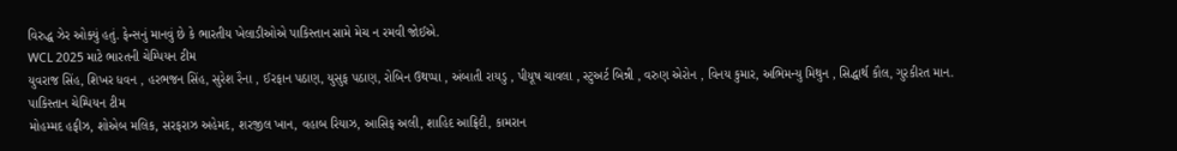વિરુદ્ધ ઝેર ઓક્યું હતું. ફેન્સનું માનવું છે કે ભારતીય ખેલાડીઓએ પાકિસ્તાન સામે મેચ ન રમવી જોઈએ.
WCL 2025 માટે ભારતની ચેમ્પિયન ટીમ
યુવરાજ સિંહ, શિખર ધવન , હરભજન સિંહ, સુરેશ રૈના , ઈરફાન પઠાણ, યુસુફ પઠાણ, રોબિન ઉથપ્પા , અંબાતી રાયડુ , પીયૂષ ચાવલા , સ્ટુઅર્ટ બિન્ની , વરુણ એરોન , વિનય કુમાર, અભિમન્યુ મિથુન , સિદ્ધાર્થ કૌલ, ગુરકીરત માન.
પાકિસ્તાન ચેમ્પિયન ટીમ
મોહમ્મદ હફીઝ, શોએબ મલિક, સરફરાઝ અહેમદ, શરજીલ ખાન, વહાબ રિયાઝ, આસિફ અલી, શાહિદ આફ્રિદી, કામરાન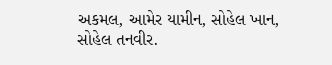અકમલ, આમેર યામીન, સોહેલ ખાન, સોહેલ તનવીર.